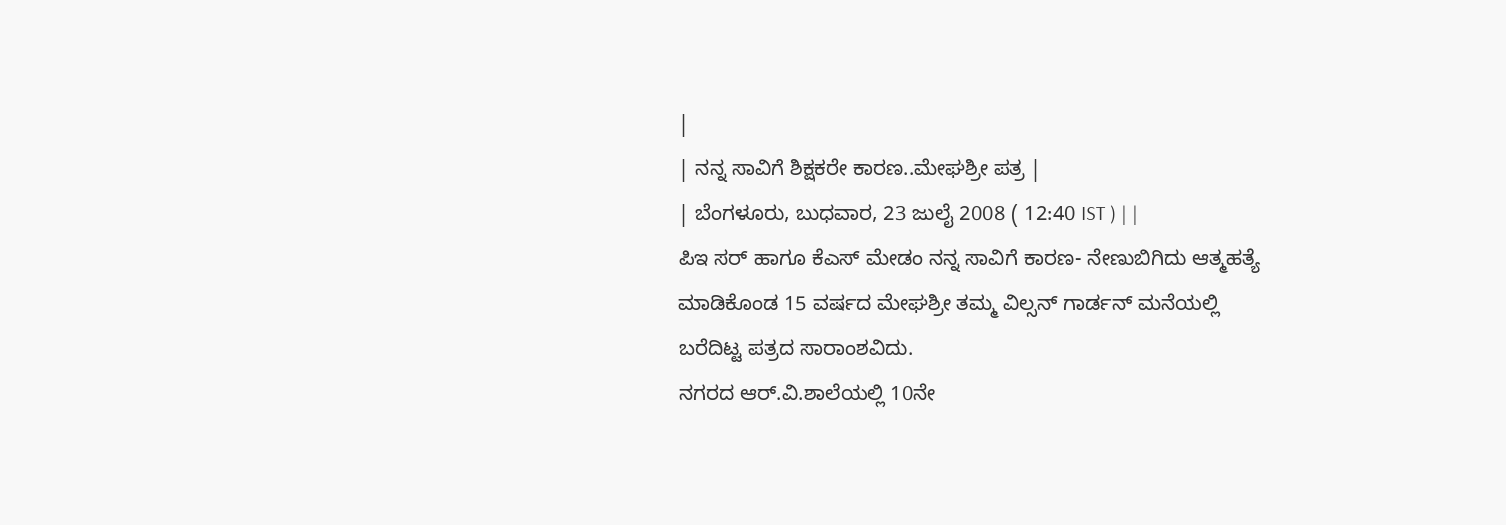|
| ನನ್ನ ಸಾವಿಗೆ ಶಿಕ್ಷಕರೇ ಕಾರಣ..ಮೇಘಶ್ರೀ ಪತ್ರ |
| ಬೆಂಗಳೂರು, ಬುಧವಾರ, 23 ಜುಲೈ 2008 ( 12:40 IST ) | |
ಪಿಇ ಸರ್ ಹಾಗೂ ಕೆಎಸ್ ಮೇಡಂ ನನ್ನ ಸಾವಿಗೆ ಕಾರಣ- ನೇಣುಬಿಗಿದು ಆತ್ಮಹತ್ಯೆ ಮಾಡಿಕೊಂಡ 15 ವರ್ಷದ ಮೇಘಶ್ರೀ ತಮ್ಮ ವಿಲ್ಸನ್ ಗಾರ್ಡನ್ ಮನೆಯಲ್ಲಿ ಬರೆದಿಟ್ಟ ಪತ್ರದ ಸಾರಾಂಶವಿದು.
ನಗರದ ಆರ್.ವಿ.ಶಾಲೆಯಲ್ಲಿ 10ನೇ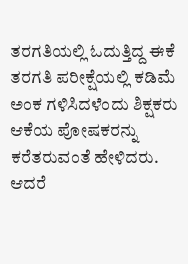ತರಗತಿಯಲ್ಲಿ ಓದುತ್ತಿದ್ದ ಈಕೆ ತರಗತಿ ಪರೀಕ್ಷೆಯಲ್ಲಿ ಕಡಿಮೆ ಅಂಕ ಗಳಿಸಿದಳೆಂದು ಶಿಕ್ಷಕರು ಆಕೆಯ ಪೋಷಕರನ್ನು ಕರೆತರುವಂತೆ ಹೇಳಿದರು. ಆದರೆ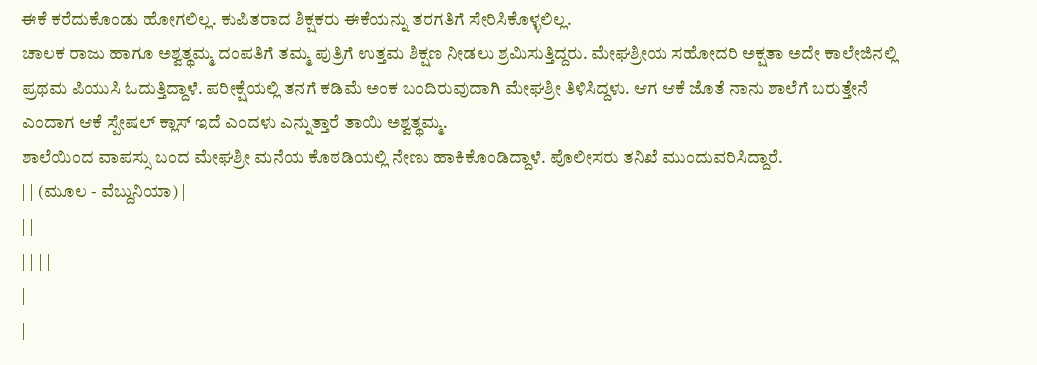ಈಕೆ ಕರೆದುಕೊಂಡು ಹೋಗಲಿಲ್ಲ. ಕುಪಿತರಾದ ಶಿಕ್ಷಕರು ಈಕೆಯನ್ನು ತರಗತಿಗೆ ಸೇರಿಸಿಕೊಳ್ಳಲಿಲ್ಲ.
ಚಾಲಕ ರಾಜು ಹಾಗೂ ಅಶ್ವತ್ಥಮ್ಮ ದಂಪತಿಗೆ ತಮ್ಮ ಪುತ್ರಿಗೆ ಉತ್ತಮ ಶಿಕ್ಷಣ ನೀಡಲು ಶ್ರಮಿಸುತ್ತಿದ್ದರು. ಮೇಘಶ್ರೀಯ ಸಹೋದರಿ ಅಕ್ಷತಾ ಅದೇ ಕಾಲೇಜಿನಲ್ಲಿ ಪ್ರಥಮ ಪಿಯುಸಿ ಓದುತ್ತಿದ್ದಾಳೆ. ಪರೀಕ್ಷೆಯಲ್ಲಿ ತನಗೆ ಕಡಿಮೆ ಅಂಕ ಬಂದಿರುವುದಾಗಿ ಮೇಘಶ್ರೀ ತಿಳಿಸಿದ್ದಳು. ಆಗ ಆಕೆ ಜೊತೆ ನಾನು ಶಾಲೆಗೆ ಬರುತ್ತೇನೆ ಎಂದಾಗ ಆಕೆ ಸ್ಪೇಷಲ್ ಕ್ಲಾಸ್ ಇದೆ ಎಂದಳು ಎನ್ನುತ್ತಾರೆ ತಾಯಿ ಅಶ್ವತ್ಥಮ್ಮ.
ಶಾಲೆಯಿಂದ ವಾಪಸ್ಸು ಬಂದ ಮೇಘಶ್ರೀ ಮನೆಯ ಕೊಠಡಿಯಲ್ಲಿ ನೇಣು ಹಾಕಿಕೊಂಡಿದ್ದಾಳೆ. ಪೊಲೀಸರು ತನಿಖೆ ಮುಂದುವರಿಸಿದ್ದಾರೆ.
| | (ಮೂಲ - ವೆಬ್ದುನಿಯಾ) |
| |
| | | |
|
|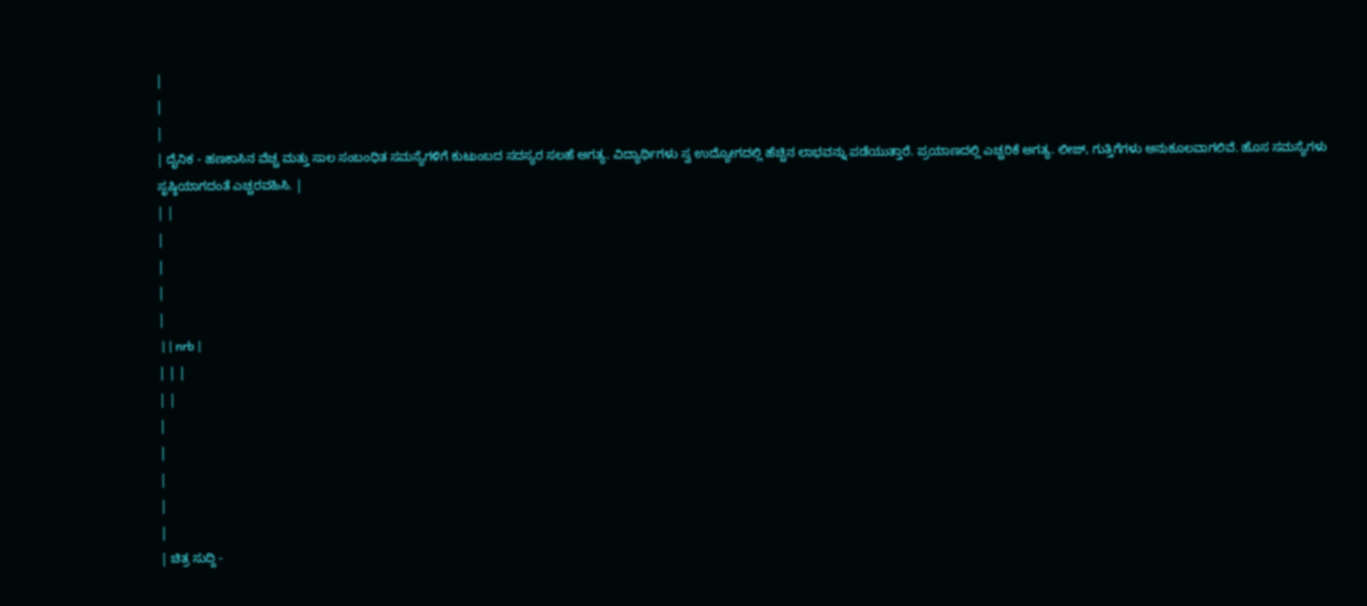|
|
|
| ದೈನಿಕ - ಹಣಕಾಸಿನ ವೆಚ್ಚ ಮತ್ತು ಸಾಲ ಸಂಬಂಧಿತ ಸಮಸ್ಯೆಗಳಿಗೆ ಕುಟುಂಬದ ಸದಸ್ಯರ ಸಲಹೆ ಅಗತ್ಯ. ವಿದ್ಯಾರ್ಥಿಗಳು ಸ್ವ ಉದ್ಯೋಗದಲ್ಲಿ ಹೆಚ್ಚಿನ ಲಾಭವನ್ನು ಪಡೆಯುತ್ತಾರೆ. ಪ್ರಯಾಣದಲ್ಲಿ ಎಚ್ಚರಿಕೆ ಅಗತ್ಯ. ಲೀಜ್, ಗುತ್ತಿಗೆಗಳು ಅನುಕೂಲವಾಗಲಿವೆ. ಹೊಸ ಸಮಸ್ಯೆಗಳು ಸೃಷ್ಠಿಯಾಗದಂತೆ ಎಚ್ಚರವಹಿಸಿ. |
| |
|
|
|
|
 | | nrb |
| | |
| |
|
|
|
|
|
| ಚಿತ್ರ ಸುದ್ದಿ -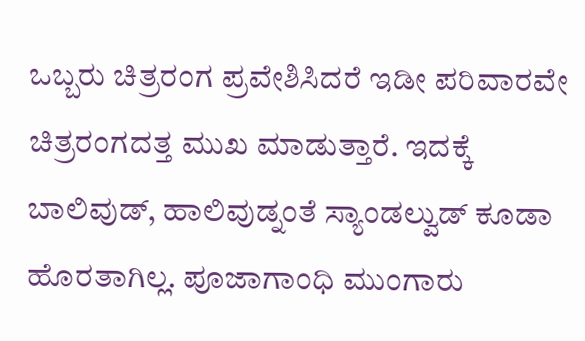ಒಬ್ಬರು ಚಿತ್ರರಂಗ ಪ್ರವೇಶಿಸಿದರೆ ಇಡೀ ಪರಿವಾರವೇ ಚಿತ್ರರಂಗದತ್ತ ಮುಖ ಮಾಡುತ್ತಾರೆ. ಇದಕ್ಕೆ ಬಾಲಿವುಡ್, ಹಾಲಿವುಡ್ನಂತೆ ಸ್ಯಾಂಡಲ್ವುಡ್ ಕೂಡಾ ಹೊರತಾಗಿಲ್ಲ. ಪೂಜಾಗಾಂಧಿ ಮುಂಗಾರು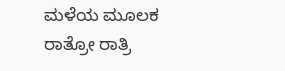ಮಳೆಯ ಮೂಲಕ ರಾತ್ರೋ ರಾತ್ರಿ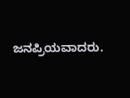ಜನಪ್ರಿಯವಾದರು.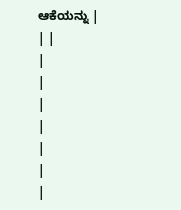ಆಕೆಯನ್ನು |
| |
|
|
|
|
|
|
|